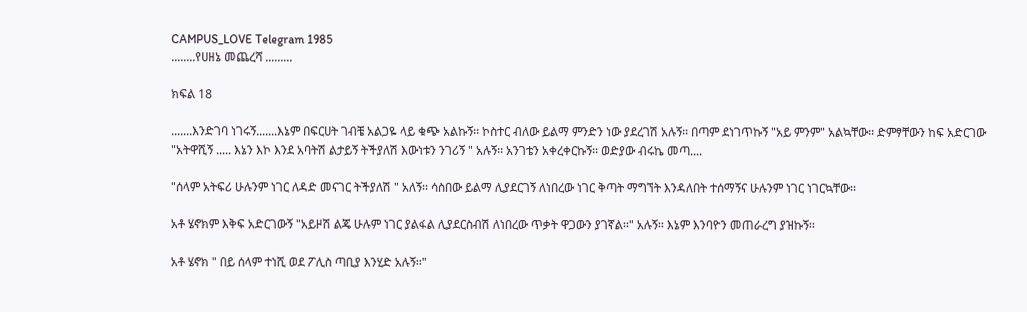CAMPUS_LOVE Telegram 1985
........የሀዘኔ መጨረሻ .........

ክፍል 18

.......እንድገባ ነገሩኝ.......እኔም በፍርሀት ገብቼ አልጋዬ ላይ ቁጭ አልኩኝ፡፡ ኮስተር ብለው ይልማ ምንድን ነው ያደረገሽ አሉኝ፡፡ በጣም ደነገጥኩኝ "አይ ምንም" አልኳቸው፡፡ ድምፃቸውን ከፍ አድርገው "አትዋሺኝ ..... እኔን እኮ እንደ አባትሽ ልታይኝ ትችያለሽ እውነቱን ንገሪኝ " አሉኝ፡፡ አንገቴን አቀረቀርኩኝ፡፡ ወድያው ብሩኬ መጣ....

"ሰላም አትፍሪ ሁሉንም ነገር ለዳድ መናገር ትችያለሽ " አለኝ፡፡ ሳስበው ይልማ ሊያደርገኝ ለነበረው ነገር ቅጣት ማግኘት እንዳለበት ተሰማኝና ሁሉንም ነገር ነገርኳቸው፡፡

አቶ ሄኖክም እቅፍ አድርገውኝ "አይዞሽ ልጄ ሁሉም ነገር ያልፋል ሊያደርስብሽ ለነበረው ጥቃት ዋጋውን ያገኛል፡፡" አሉኝ፡፡ እኔም እንባዮን መጠራረግ ያዝኩኝ፡፡

አቶ ሄኖክ " በይ ሰላም ተነሺ ወደ ፖሊስ ጣቢያ እንሂድ አሉኝ፡፡"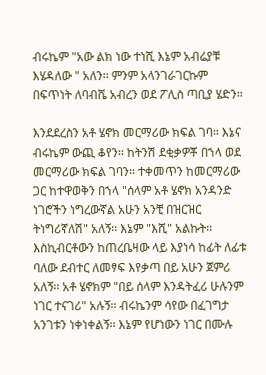ብሩኬም "አው ልክ ነው ተነሺ እኔም አብሬያቹ እሄዳለው " አለን፡፡ ምንም አላንገራገርኩም በፍጥነት ለባብሼ አብረን ወደ ፖሊስ ጣቢያ ሄድን፡፡

እንደደረስን አቶ ሄኖክ መርማሪው ክፍል ገባ፡፡ እኔና ብሩኬም ውጪ ቆየን፡፡ ከትንሽ ደቂቃዎቾ በኀላ ወደ መርማሪው ክፍል ገባን፡፡ ተቀመጥን ከመርማሪው ጋር ከተዋወቅን በኀላ "ሰላም አቶ ሄኖክ አንዳንድ ነገሮችን ነግረውኛል አሁን አንቺ በዝርዝር ትነግሪኛለሽ" አለኝ፡፡ እኔም "እሺ" አልኩት፡፡ እስኪብርቶውን ከጠረቤዛው ላይ እያነሳ ከፊት ለፊቱ ባለው ደብተር ለመፃፍ እየቃጣ በይ አሁን ጀምሪ አለኝ፡፡ አቶ ሄኖክም "በይ ሰላም እንዳትፈሪ ሁሉንም ነገር ተናገሪ" አሉኝ፡፡ ብሩኬንም ሳየው በፈገግታ አንገቱን ነቀነቀልኝ፡፡ እኔም የሆነውን ነገር በሙሉ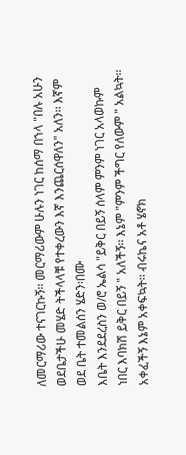ለመርማሪው ተናገርኩኝ፡፡ መርማሪውም ሁሉን ነገር ከሰማ በኀላ "በሉ አሁን ወደቤታችሁ መሄድ ትችላላቹ የተቀረውን እኛ እንጨርሰዋለን" አለን፡፡ እኛም ወደ ቤት ተመልሰን ሄድን፡በሙ
እቤት እንደደረስን ወ/ሮ ኤልሳ "ይቅር በይኝ ሰላም ምንም ነገር አላወኩም ነበር እባክሽ ይቅር በይኝ " አለችኝ፡፡ እኔም "ምንም ችግር የለውም " አልኳት፡፡ አቀፈችኝ እኔም አቀፍኳት፡፡ ብሩኬና አቶ ሄኖክ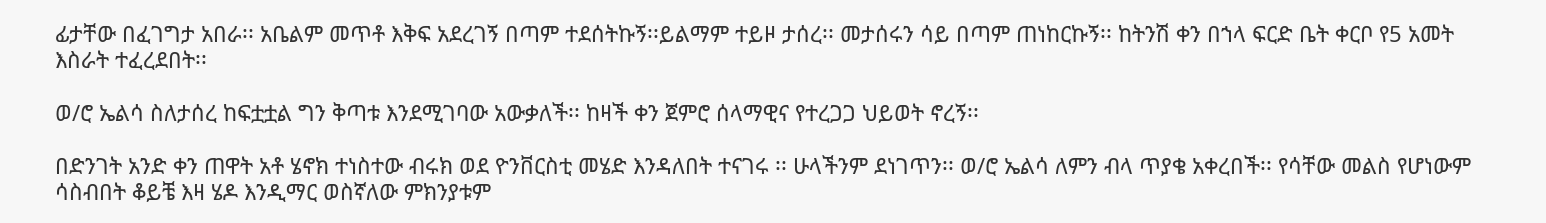ፊታቸው በፈገግታ አበራ፡፡ አቤልም መጥቶ እቅፍ አደረገኝ በጣም ተደሰትኩኝ፡፡ይልማም ተይዞ ታሰረ፡፡ መታሰሩን ሳይ በጣም ጠነከርኩኝ፡፡ ከትንሽ ቀን በኀላ ፍርድ ቤት ቀርቦ የ5 አመት እስራት ተፈረደበት፡፡

ወ/ሮ ኤልሳ ስለታሰረ ከፍቷቷል ግን ቅጣቱ እንደሚገባው አውቃለች፡፡ ከዛች ቀን ጀምሮ ሰላማዊና የተረጋጋ ህይወት ኖረኝ፡፡

በድንገት አንድ ቀን ጠዋት አቶ ሄኖክ ተነስተው ብሩክ ወደ ዮንቨርስቲ መሄድ እንዳለበት ተናገሩ ፡፡ ሁላችንም ደነገጥን፡፡ ወ/ሮ ኤልሳ ለምን ብላ ጥያቄ አቀረበች፡፡ የሳቸው መልስ የሆነውም ሳስብበት ቆይቼ እዛ ሄዶ እንዲማር ወስኛለው ምክንያቱም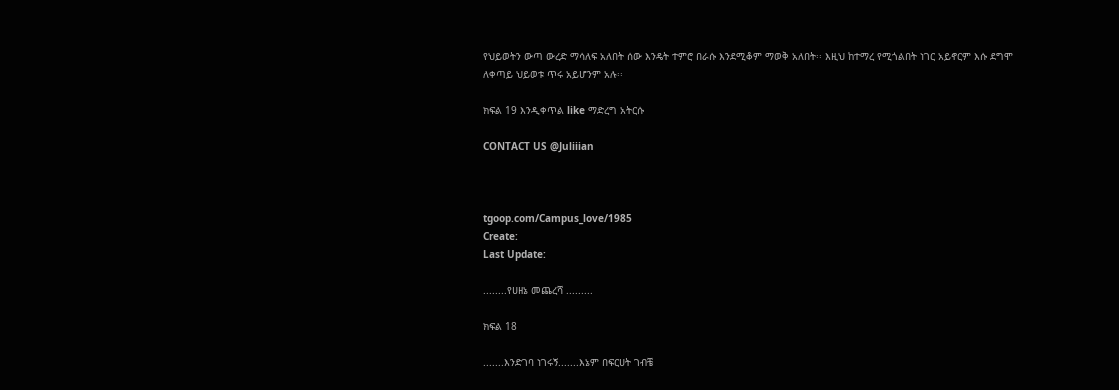የህይወትን ውጣ ውረድ ማሳለፍ አለበት ሰው እንዴት ተምሮ በራሱ እንደሚቆም ማወቅ አለበት፡፡ እዚህ ከተማረ የሚጎልበት ነገር አይኖርም እሱ ደግሞ ለቀጣይ ህይወቱ ጥሩ አይሆንም አሉ፡፡

ክፍል 19 እንዲቀጥል like ማድረግ አትርሱ

CONTACT US @Juliiian



tgoop.com/Campus_love/1985
Create:
Last Update:

........የሀዘኔ መጨረሻ .........

ክፍል 18

.......እንድገባ ነገሩኝ.......እኔም በፍርሀት ገብቼ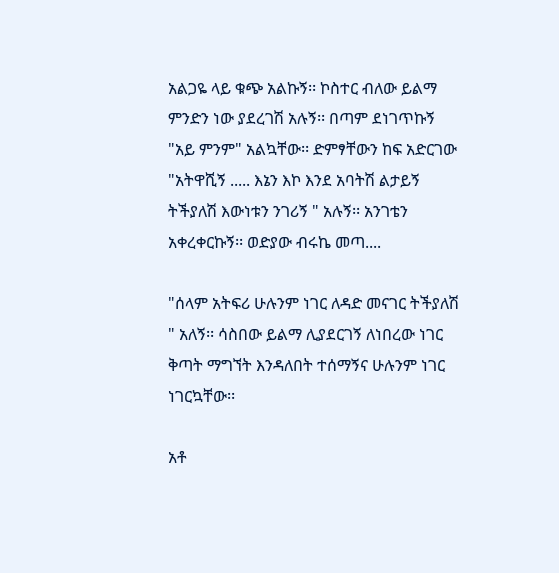አልጋዬ ላይ ቁጭ አልኩኝ፡፡ ኮስተር ብለው ይልማ ምንድን ነው ያደረገሽ አሉኝ፡፡ በጣም ደነገጥኩኝ "አይ ምንም" አልኳቸው፡፡ ድምፃቸውን ከፍ አድርገው "አትዋሺኝ ..... እኔን እኮ እንደ አባትሽ ልታይኝ ትችያለሽ እውነቱን ንገሪኝ " አሉኝ፡፡ አንገቴን አቀረቀርኩኝ፡፡ ወድያው ብሩኬ መጣ....

"ሰላም አትፍሪ ሁሉንም ነገር ለዳድ መናገር ትችያለሽ " አለኝ፡፡ ሳስበው ይልማ ሊያደርገኝ ለነበረው ነገር ቅጣት ማግኘት እንዳለበት ተሰማኝና ሁሉንም ነገር ነገርኳቸው፡፡

አቶ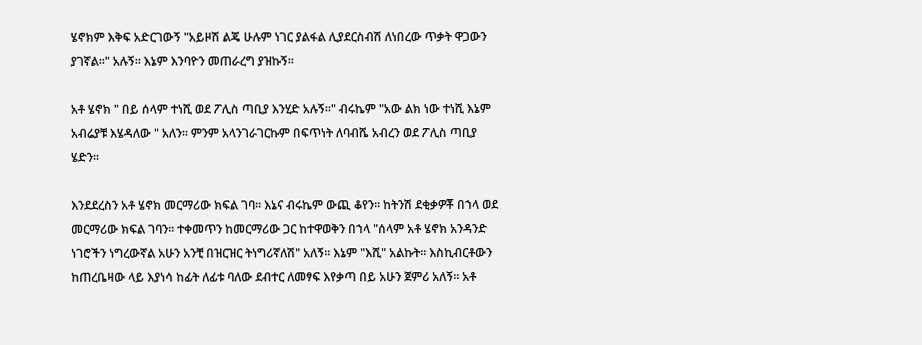ሄኖክም እቅፍ አድርገውኝ "አይዞሽ ልጄ ሁሉም ነገር ያልፋል ሊያደርስብሽ ለነበረው ጥቃት ዋጋውን ያገኛል፡፡" አሉኝ፡፡ እኔም እንባዮን መጠራረግ ያዝኩኝ፡፡

አቶ ሄኖክ " በይ ሰላም ተነሺ ወደ ፖሊስ ጣቢያ እንሂድ አሉኝ፡፡" ብሩኬም "አው ልክ ነው ተነሺ እኔም አብሬያቹ እሄዳለው " አለን፡፡ ምንም አላንገራገርኩም በፍጥነት ለባብሼ አብረን ወደ ፖሊስ ጣቢያ ሄድን፡፡

እንደደረስን አቶ ሄኖክ መርማሪው ክፍል ገባ፡፡ እኔና ብሩኬም ውጪ ቆየን፡፡ ከትንሽ ደቂቃዎቾ በኀላ ወደ መርማሪው ክፍል ገባን፡፡ ተቀመጥን ከመርማሪው ጋር ከተዋወቅን በኀላ "ሰላም አቶ ሄኖክ አንዳንድ ነገሮችን ነግረውኛል አሁን አንቺ በዝርዝር ትነግሪኛለሽ" አለኝ፡፡ እኔም "እሺ" አልኩት፡፡ እስኪብርቶውን ከጠረቤዛው ላይ እያነሳ ከፊት ለፊቱ ባለው ደብተር ለመፃፍ እየቃጣ በይ አሁን ጀምሪ አለኝ፡፡ አቶ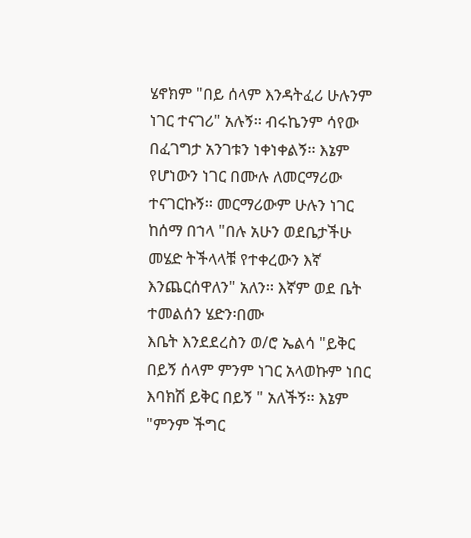ሄኖክም "በይ ሰላም እንዳትፈሪ ሁሉንም ነገር ተናገሪ" አሉኝ፡፡ ብሩኬንም ሳየው በፈገግታ አንገቱን ነቀነቀልኝ፡፡ እኔም የሆነውን ነገር በሙሉ ለመርማሪው ተናገርኩኝ፡፡ መርማሪውም ሁሉን ነገር ከሰማ በኀላ "በሉ አሁን ወደቤታችሁ መሄድ ትችላላቹ የተቀረውን እኛ እንጨርሰዋለን" አለን፡፡ እኛም ወደ ቤት ተመልሰን ሄድን፡በሙ
እቤት እንደደረስን ወ/ሮ ኤልሳ "ይቅር በይኝ ሰላም ምንም ነገር አላወኩም ነበር እባክሽ ይቅር በይኝ " አለችኝ፡፡ እኔም "ምንም ችግር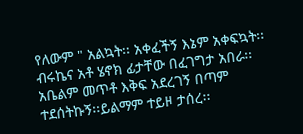የለውም " አልኳት፡፡ አቀፈችኝ እኔም አቀፍኳት፡፡ ብሩኬና አቶ ሄኖክ ፊታቸው በፈገግታ አበራ፡፡ አቤልም መጥቶ እቅፍ አደረገኝ በጣም ተደሰትኩኝ፡፡ይልማም ተይዞ ታሰረ፡፡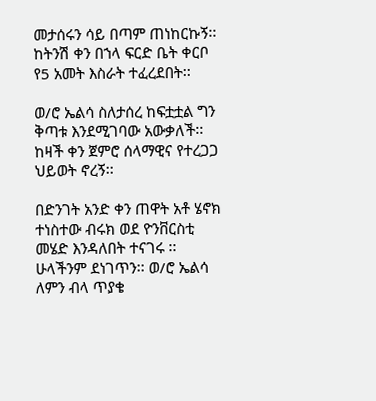መታሰሩን ሳይ በጣም ጠነከርኩኝ፡፡ ከትንሽ ቀን በኀላ ፍርድ ቤት ቀርቦ የ5 አመት እስራት ተፈረደበት፡፡

ወ/ሮ ኤልሳ ስለታሰረ ከፍቷቷል ግን ቅጣቱ እንደሚገባው አውቃለች፡፡ ከዛች ቀን ጀምሮ ሰላማዊና የተረጋጋ ህይወት ኖረኝ፡፡

በድንገት አንድ ቀን ጠዋት አቶ ሄኖክ ተነስተው ብሩክ ወደ ዮንቨርስቲ መሄድ እንዳለበት ተናገሩ ፡፡ ሁላችንም ደነገጥን፡፡ ወ/ሮ ኤልሳ ለምን ብላ ጥያቄ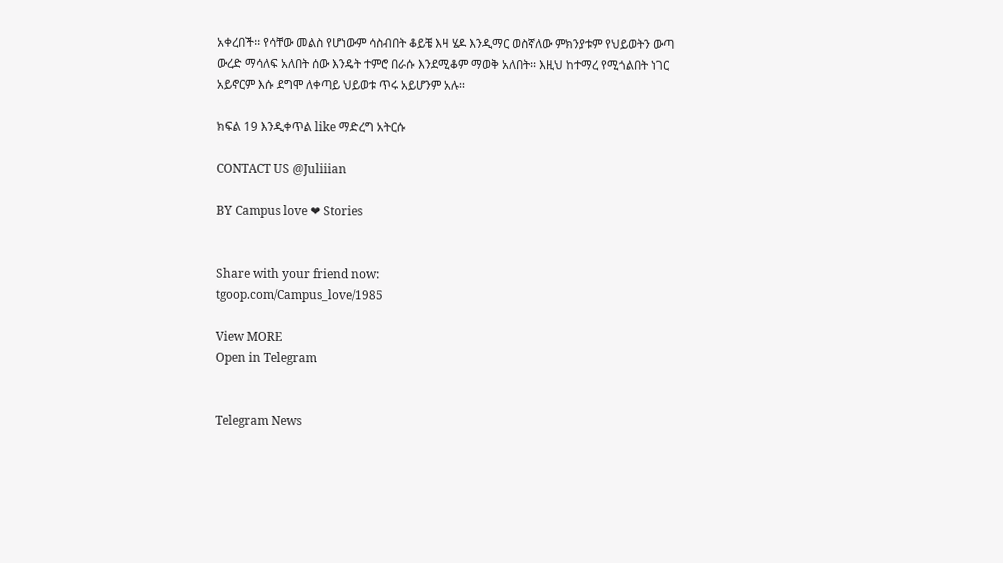አቀረበች፡፡ የሳቸው መልስ የሆነውም ሳስብበት ቆይቼ እዛ ሄዶ እንዲማር ወስኛለው ምክንያቱም የህይወትን ውጣ ውረድ ማሳለፍ አለበት ሰው እንዴት ተምሮ በራሱ እንደሚቆም ማወቅ አለበት፡፡ እዚህ ከተማረ የሚጎልበት ነገር አይኖርም እሱ ደግሞ ለቀጣይ ህይወቱ ጥሩ አይሆንም አሉ፡፡

ክፍል 19 እንዲቀጥል like ማድረግ አትርሱ

CONTACT US @Juliiian

BY Campus love ❤ Stories


Share with your friend now:
tgoop.com/Campus_love/1985

View MORE
Open in Telegram


Telegram News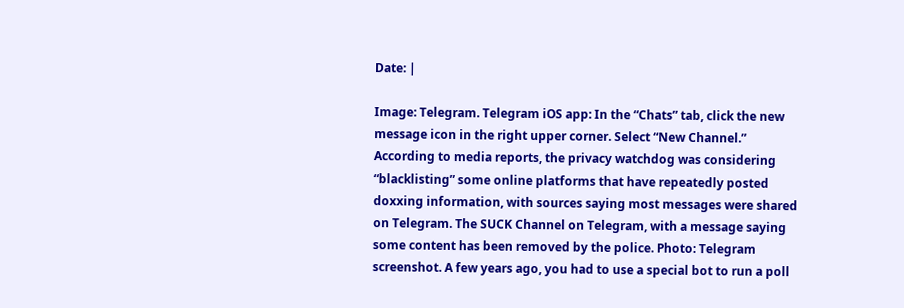Date: |

Image: Telegram. Telegram iOS app: In the “Chats” tab, click the new message icon in the right upper corner. Select “New Channel.” According to media reports, the privacy watchdog was considering “blacklisting” some online platforms that have repeatedly posted doxxing information, with sources saying most messages were shared on Telegram. The SUCK Channel on Telegram, with a message saying some content has been removed by the police. Photo: Telegram screenshot. A few years ago, you had to use a special bot to run a poll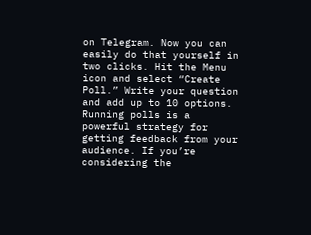on Telegram. Now you can easily do that yourself in two clicks. Hit the Menu icon and select “Create Poll.” Write your question and add up to 10 options. Running polls is a powerful strategy for getting feedback from your audience. If you’re considering the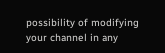possibility of modifying your channel in any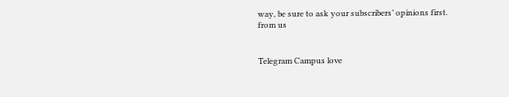way, be sure to ask your subscribers’ opinions first.
from us


Telegram Campus love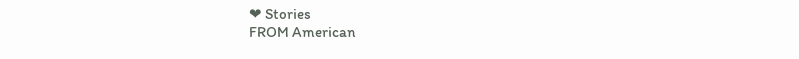❤ Stories
FROM American